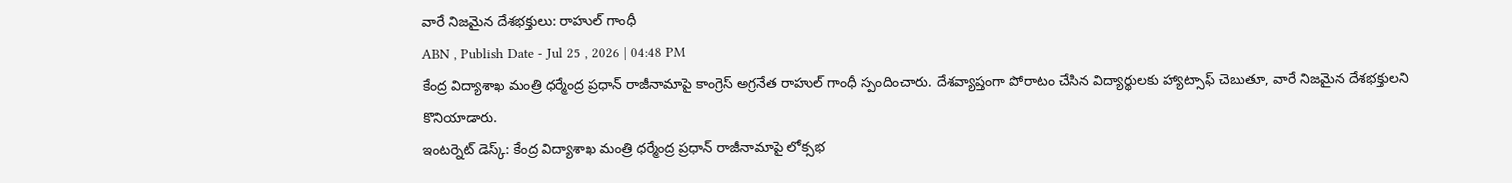వారే నిజమైన దేశభక్తులు: రాహుల్ గాంధీ
ABN , Publish Date - Jul 25 , 2026 | 04:48 PM
కేంద్ర విద్యాశాఖ మంత్రి ధర్మేంద్ర ప్రధాన్ రాజీనామాపై కాంగ్రెస్ అగ్రనేత రాహుల్ గాంధీ స్పందించారు. దేశవ్యాప్తంగా పోరాటం చేసిన విద్యార్థులకు హ్యాట్సాఫ్ చెబుతూ, వారే నిజమైన దేశభక్తులని కొనియాడారు.
ఇంటర్నెట్ డెస్క్: కేంద్ర విద్యాశాఖ మంత్రి ధర్మేంద్ర ప్రధాన్ రాజీనామాపై లోక్సభ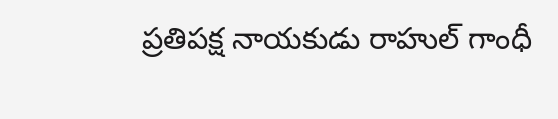ప్రతిపక్ష నాయకుడు రాహుల్ గాంధీ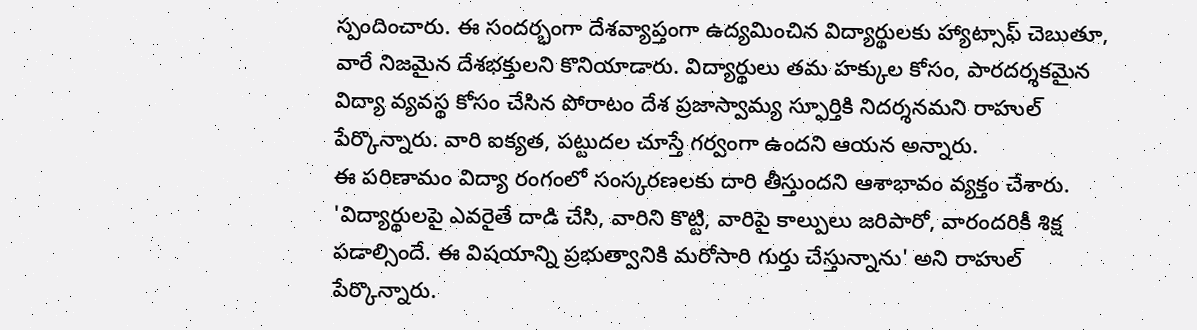స్పందించారు. ఈ సందర్భంగా దేశవ్యాప్తంగా ఉద్యమించిన విద్యార్థులకు హ్యాట్సాఫ్ చెబుతూ, వారే నిజమైన దేశభక్తులని కొనియాడారు. విద్యార్థులు తమ హక్కుల కోసం, పారదర్శకమైన విద్యా వ్యవస్థ కోసం చేసిన పోరాటం దేశ ప్రజాస్వామ్య స్ఫూర్తికి నిదర్శనమని రాహుల్ పేర్కొన్నారు. వారి ఐక్యత, పట్టుదల చూస్తే గర్వంగా ఉందని ఆయన అన్నారు.
ఈ పరిణామం విద్యా రంగంలో సంస్కరణలకు దారి తీస్తుందని ఆశాభావం వ్యక్తం చేశారు. 'విద్యార్థులపై ఎవరైతే దాడి చేసి, వారిని కొట్టి, వారిపై కాల్పులు జరిపారో, వారందరికీ శిక్ష పడాల్సిందే. ఈ విషయాన్ని ప్రభుత్వానికి మరోసారి గుర్తు చేస్తున్నాను' అని రాహుల్ పేర్కొన్నారు.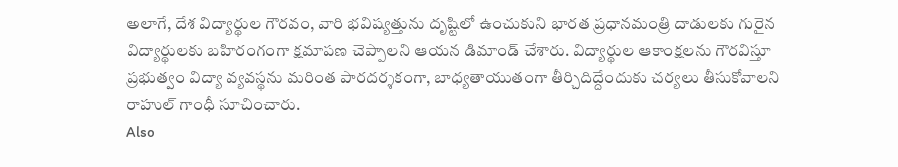అలాగే, దేశ విద్యార్థుల గౌరవం, వారి భవిష్యత్తును దృష్టిలో ఉంచుకుని భారత ప్రధానమంత్రి దాడులకు గురైన విద్యార్థులకు బహిరంగంగా క్షమాపణ చెప్పాలని ఆయన డిమాండ్ చేశారు. విద్యార్థుల ఆకాంక్షలను గౌరవిస్తూ ప్రభుత్వం విద్యా వ్యవస్థను మరింత పారదర్శకంగా, బాధ్యతాయుతంగా తీర్చిదిద్దేందుకు చర్యలు తీసుకోవాలని రాహుల్ గాంధీ సూచించారు.
Also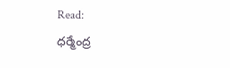Read:
ధర్మేంద్ర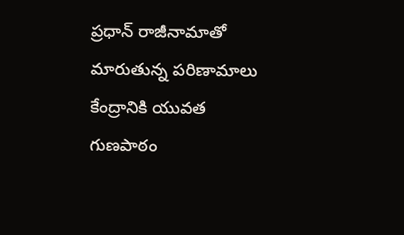ప్రధాన్ రాజీనామాతో మారుతున్న పరిణామాలు
కేంద్రానికి యువత గుణపాఠం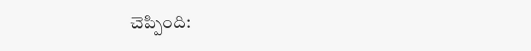చెప్పింది: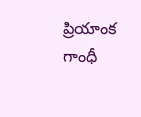ప్రియాంక గాంధీ